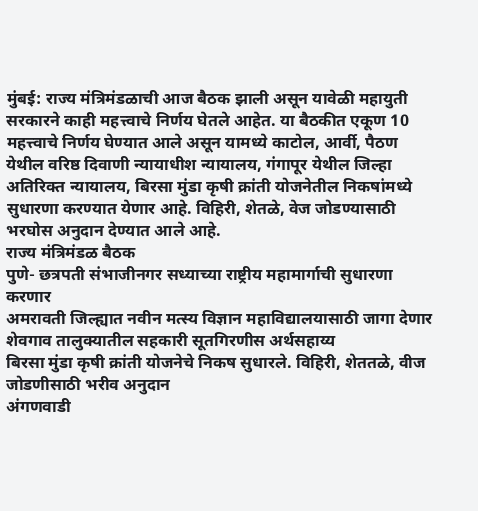मुंबई: राज्य मंत्रिमंडळाची आज बैठक झाली असून यावेळी महायुती सरकारने काही महत्त्वाचे निर्णय घेतले आहेत. या बैठकीत एकूण 10 महत्त्वाचे निर्णय घेण्यात आले असून यामध्ये काटोल, आर्वी, पैठण येथील वरिष्ठ दिवाणी न्यायाधीश न्यायालय, गंगापूर येथील जिल्हा अतिरिक्त न्यायालय, बिरसा मुंडा कृषी क्रांती योजनेतील निकषांमध्ये सुधारणा करण्यात येणार आहे. विहिरी, शेतळे, वेज जोडण्यासाठी भरघोस अनुदान देण्यात आले आहे.
राज्य मंत्रिमंडळ बैठक
पुणे- छत्रपती संभाजीनगर सध्याच्या राष्ट्रीय महामार्गाची सुधारणा करणार
अमरावती जिल्ह्यात नवीन मत्स्य विज्ञान महाविद्यालयासाठी जागा देणार
शेवगाव तालुक्यातील सहकारी सूतगिरणीस अर्थसहाय्य
बिरसा मुंडा कृषी क्रांती योजनेचे निकष सुधारले. विहिरी, शेततळे, वीज जोडणीसाठी भरीव अनुदान
अंगणवाडी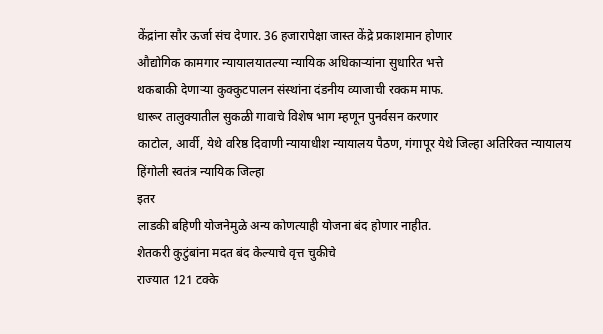केंद्रांना सौर ऊर्जा संच देणार. 36 हजारापेक्षा जास्त केंद्रे प्रकाशमान होणार
औद्योगिक कामगार न्यायालयातल्या न्यायिक अधिकाऱ्यांना सुधारित भत्ते
थकबाकी देणाऱ्या कुक्कुटपालन संस्थांना दंडनीय व्याजाची रक्कम माफ.
धारूर तालुक्यातील सुकळी गावाचे विशेष भाग म्हणून पुनर्वसन करणार
काटोल, आर्वी, येथे वरिष्ठ दिवाणी न्यायाधीश न्यायालय पैठण, गंगापूर येथे जिल्हा अतिरिक्त न्यायालय
हिंगोली स्वतंत्र न्यायिक जिल्हा
इतर
लाडकी बहिणी योजनेमुळे अन्य कोणत्याही योजना बंद होणार नाहीत.
शेतकरी कुटुंबांना मदत बंद केल्याचे वृत्त चुकीचे
राज्यात 121 टक्के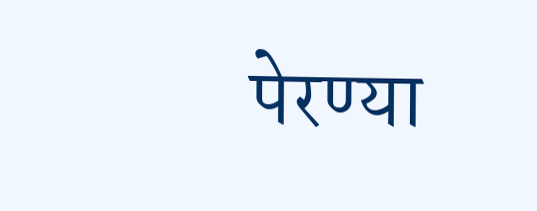पेरण्या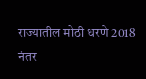राज्यातील मोठी धरणे 2018 नंतर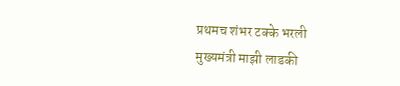प्रथमच शंभर टक्के भरली
मुख्यमंत्री माझी लाडकी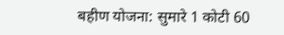बहीण योजना: सुमारे 1 कोटी 60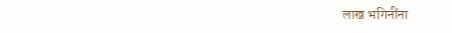लाख भगिनींना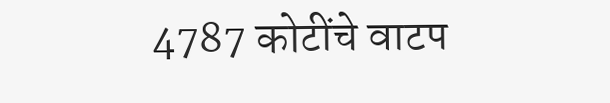4787 कोटींचे वाटप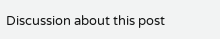Discussion about this post